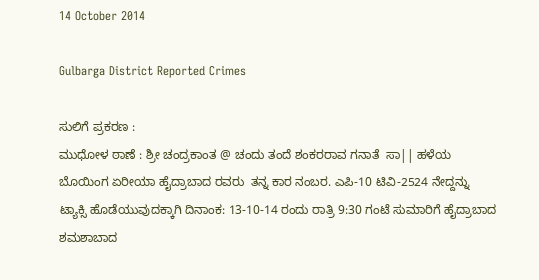14 October 2014

Gulbarga District Reported Crimes

ಸುಲಿಗೆ ಪ್ರಕರಣ :
ಮುಧೋಳ ಠಾಣೆ : ಶ್ರೀ ಚಂದ್ರಕಾಂತ @ ಚಂದು ತಂದೆ ಶಂಕರರಾವ ಗನಾತೆ  ಸಾ|| ಹಳೆಯ ಬೊಯಿಂಗ ಏರೀಯಾ ಹೈದ್ರಾಬಾದ ರವರು  ತನ್ನ ಕಾರ ನಂಬರ. ಎಪಿ-10 ಟಿವಿ-2524 ನೇದ್ದನ್ನು ಟ್ಯಾಕ್ಸಿ ಹೊಡೆಯುವುದಕ್ಕಾಗಿ ದಿನಾಂಕ: 13-10-14 ರಂದು ರಾತ್ರಿ 9:30 ಗಂಟೆ ಸುಮಾರಿಗೆ ಹೈದ್ರಾಬಾದ ಶಮಶಾಬಾದ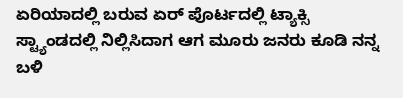ಏರಿಯಾದಲ್ಲಿ ಬರುವ ಏರ್ ಪೊರ್ಟದಲ್ಲಿ ಟ್ಯಾಕ್ಸಿ ಸ್ಟ್ಯಾಂಡದಲ್ಲಿ ನಿಲ್ಲಿಸಿದಾಗ ಆಗ ಮೂರು ಜನರು ಕೂಡಿ ನನ್ನ ಬಳಿ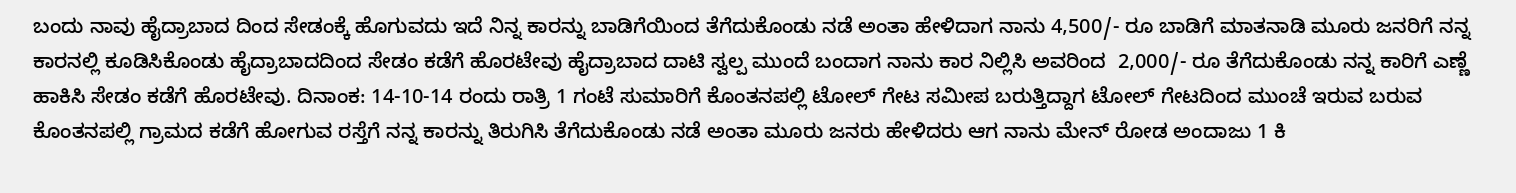ಬಂದು ನಾವು ಹೈದ್ರಾಬಾದ ದಿಂದ ಸೇಡಂಕ್ಕೆ ಹೊಗುವದು ಇದೆ ನಿನ್ನ ಕಾರನ್ನು ಬಾಡಿಗೆಯಿಂದ ತೆಗೆದುಕೊಂಡು ನಡೆ ಅಂತಾ ಹೇಳಿದಾಗ ನಾನು 4,500/- ರೂ ಬಾಡಿಗೆ ಮಾತನಾಡಿ ಮೂರು ಜನರಿಗೆ ನನ್ನ ಕಾರನಲ್ಲಿ ಕೂಡಿಸಿಕೊಂಡು ಹೈದ್ರಾಬಾದದಿಂದ ಸೇಡಂ ಕಡೆಗೆ ಹೊರಟೇವು ಹೈದ್ರಾಬಾದ ದಾಟಿ ಸ್ವಲ್ಪ ಮುಂದೆ ಬಂದಾಗ ನಾನು ಕಾರ ನಿಲ್ಲಿಸಿ ಅವರಿಂದ  2,000/- ರೂ ತೆಗೆದುಕೊಂಡು ನನ್ನ ಕಾರಿಗೆ ಎಣ್ಣೆ ಹಾಕಿಸಿ ಸೇಡಂ ಕಡೆಗೆ ಹೊರಟೇವು. ದಿನಾಂಕ: 14-10-14 ರಂದು ರಾತ್ರಿ 1 ಗಂಟೆ ಸುಮಾರಿಗೆ ಕೊಂತನಪಲ್ಲಿ ಟೋಲ್ ಗೇಟ ಸಮೀಪ ಬರುತ್ತಿದ್ದಾಗ ಟೋಲ್ ಗೇಟದಿಂದ ಮುಂಚೆ ಇರುವ ಬರುವ ಕೊಂತನಪಲ್ಲಿ ಗ್ರಾಮದ ಕಡೆಗೆ ಹೋಗುವ ರಸ್ತೆಗೆ ನನ್ನ ಕಾರನ್ನು ತಿರುಗಿಸಿ ತೆಗೆದುಕೊಂಡು ನಡೆ ಅಂತಾ ಮೂರು ಜನರು ಹೇಳಿದರು ಆಗ ನಾನು ಮೇನ್ ರೋಡ ಅಂದಾಜು 1 ಕಿ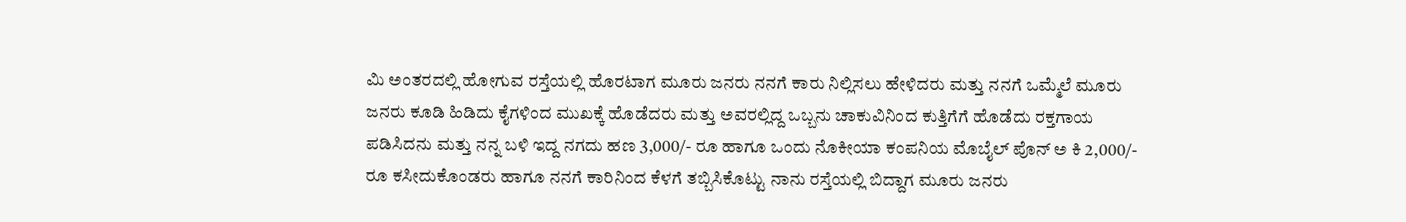ಮಿ ಅಂತರದಲ್ಲಿ ಹೋಗುವ ರಸ್ತೆಯಲ್ಲಿ ಹೊರಟಾಗ ಮೂರು ಜನರು ನನಗೆ ಕಾರು ನಿಲ್ಲಿಸಲು ಹೇಳಿದರು ಮತ್ತು ನನಗೆ ಒಮ್ಮೆಲೆ ಮೂರು ಜನರು ಕೂಡಿ ಹಿಡಿದು ಕೈಗಳಿಂದ ಮುಖಕ್ಕೆ ಹೊಡೆದರು ಮತ್ತು ಅವರಲ್ಲಿದ್ದ ಒಬ್ಬನು ಚಾಕುವಿನಿಂದ ಕುತ್ತಿಗೆಗೆ ಹೊಡೆದು ರಕ್ತಗಾಯ ಪಡಿಸಿದನು ಮತ್ತು ನನ್ನ ಬಳಿ ಇದ್ದ ನಗದು ಹಣ 3,000/- ರೂ ಹಾಗೂ ಒಂದು ನೊಕೀಯಾ ಕಂಪನಿಯ ಮೊಬೈಲ್ ಪೊನ್ ಅ ಕಿ 2,000/- ರೂ ಕಸೀದುಕೊಂಡರು ಹಾಗೂ ನನಗೆ ಕಾರಿನಿಂದ ಕೆಳಗೆ ತಬ್ಬಿಸಿಕೊಟ್ಟು ನಾನು ರಸ್ತೆಯಲ್ಲಿ ಬಿದ್ದಾಗ ಮೂರು ಜನರು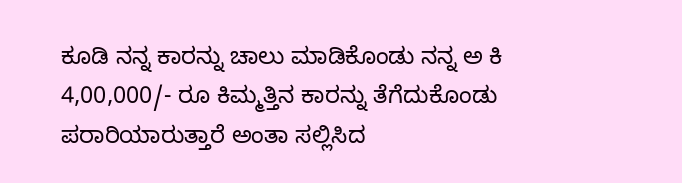ಕೂಡಿ ನನ್ನ ಕಾರನ್ನು ಚಾಲು ಮಾಡಿಕೊಂಡು ನನ್ನ ಅ ಕಿ 4,00,000/- ರೂ ಕಿಮ್ಮತ್ತಿನ ಕಾರನ್ನು ತೆಗೆದುಕೊಂಡು ಪರಾರಿಯಾರುತ್ತಾರೆ ಅಂತಾ ಸಲ್ಲಿಸಿದ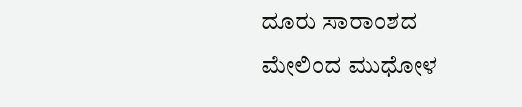ದೂರು ಸಾರಾಂಶದ ಮೇಲಿಂದ ಮುಧೋಳ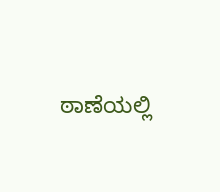ಠಾಣೆಯಲ್ಲಿ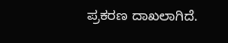ಪ್ರಕರಣ ದಾಖಲಾಗಿದೆ.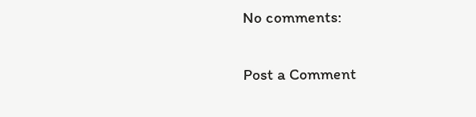No comments:

Post a Comment